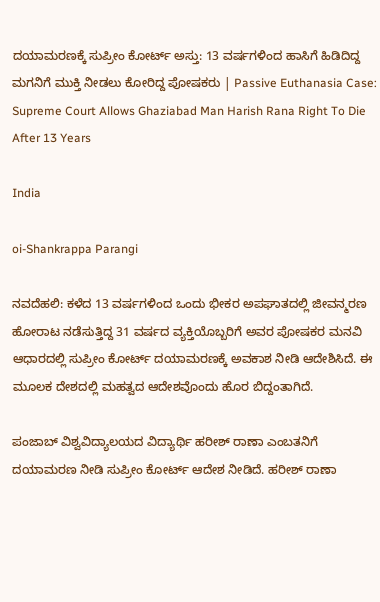ದಯಾಮರಣಕ್ಕೆ ಸುಪ್ರೀಂ ಕೋರ್ಟ್ ಅಸ್ತು: 13 ವರ್ಷಗಳಿಂದ ಹಾಸಿಗೆ ಹಿಡಿದಿದ್ದ ಮಗನಿಗೆ ಮುಕ್ತಿ ನೀಡಲು ಕೋರಿದ್ದ ಪೋಷಕರು | Passive Euthanasia Case: Supreme Court Allows Ghaziabad Man Harish Rana Right To Die After 13 Years

India

oi-Shankrappa Parangi

ನವದೆಹಲಿ: ಕಳೆದ 13 ವರ್ಷಗಳಿಂದ ಒಂದು ಭೀಕರ ಅಪಘಾತದಲ್ಲಿ ಜೀವನ್ಮರಣ ಹೋರಾಟ ನಡೆಸುತ್ತಿದ್ದ 31 ವರ್ಷದ ವ್ಯಕ್ತಿಯೊಬ್ಬರಿಗೆ ಅವರ ಪೋಷಕರ ಮನವಿ ಆಧಾರದಲ್ಲಿ ಸುಪ್ರೀಂ ಕೋರ್ಟ್ ದಯಾಮರಣಕ್ಕೆ ಅವಕಾಶ ನೀಡಿ ಆದೇಶಿಸಿದೆ. ಈ ಮೂಲಕ ದೇಶದಲ್ಲಿ ಮಹತ್ವದ ಆದೇಶವೊಂದು ಹೊರ ಬಿದ್ದಂತಾಗಿದೆ.

ಪಂಜಾಬ್ ವಿಶ್ವವಿದ್ಯಾಲಯದ ವಿದ್ಯಾರ್ಥಿ ಹರೀಶ್ ರಾಣಾ ಎಂಬತನಿಗೆ ದಯಾಮರಣ ನೀಡಿ ಸುಪ್ರೀಂ ಕೋರ್ಟ್ ಆದೇಶ ನೀಡಿದೆ. ಹರೀಶ್ ರಾಣಾ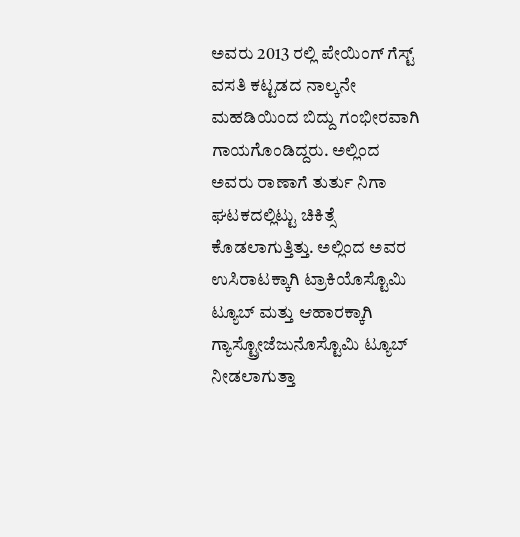ಅವರು 2013 ರಲ್ಲಿ ಪೇಯಿಂಗ್ ಗೆಸ್ಟ್ ವಸತಿ ಕಟ್ಟಡದ ನಾಲ್ಕನೇ ಮಹಡಿಯಿಂದ ಬಿದ್ದು ಗಂಭೀರವಾಗಿ ಗಾಯಗೊಂಡಿದ್ದರು. ಅಲ್ಲಿಂದ ಅವರು ರಾಣಾಗೆ ತುರ್ತು ನಿಗಾ ಘಟಕದಲ್ಲಿಟ್ಟು ಚಿಕಿತ್ಸೆ ಕೊಡಲಾಗುತ್ತಿತ್ತು. ಅಲ್ಲಿಂದ ಅವರ ಉಸಿರಾಟಕ್ಕಾಗಿ ಟ್ರಾಕಿಯೊಸ್ಟೊಮಿ ಟ್ಯೂಬ್ ಮತ್ತು ಆಹಾರಕ್ಕಾಗಿ ಗ್ಯಾಸ್ಟ್ರೋಜೆಜುನೊಸ್ಟೊಮಿ ಟ್ಯೂಬ್ ನೀಡಲಾಗುತ್ತಾ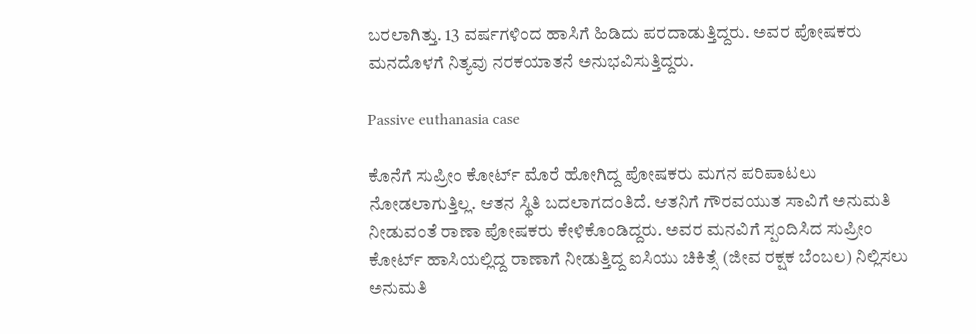ಬರಲಾಗಿತ್ತು. 13 ವರ್ಷಗಳಿಂದ ಹಾಸಿಗೆ ಹಿಡಿದು ಪರದಾಡುತ್ತಿದ್ದರು. ಅವರ ಪೋಷಕರು ಮನದೊಳಗೆ ನಿತ್ಯವು ನರಕಯಾತನೆ ಅನುಭವಿಸುತ್ತಿದ್ದರು.

Passive euthanasia case

ಕೊನೆಗೆ ಸುಪ್ರೀಂ ಕೋರ್ಟ್ ಮೊರೆ ಹೋಗಿದ್ದ ಪೋಷಕರು ಮಗನ ಪರಿಪಾಟಲು ನೋಡಲಾಗುತ್ತಿಲ್ಲ. ಆತನ ಸ್ಥಿತಿ ಬದಲಾಗದಂತಿದೆ. ಆತನಿಗೆ ಗೌರವಯುತ ಸಾವಿಗೆ ಅನುಮತಿ ನೀಡುವಂತೆ ರಾಣಾ ಪೋಷಕರು ಕೇಳಿಕೊಂಡಿದ್ದರು. ಅವರ ಮನವಿಗೆ ಸ್ಪಂದಿಸಿದ ಸುಪ್ರೀಂ ಕೋರ್ಟ್‌ ಹಾಸಿಯಲ್ಲಿದ್ದ ರಾಣಾಗೆ ನೀಡುತ್ತಿದ್ದ ಐಸಿಯು ಚಿಕಿತ್ಸೆ (ಜೀವ ರಕ್ಷಕ ಬೆಂಬಲ) ನಿಲ್ಲಿಸಲು ಅನುಮತಿ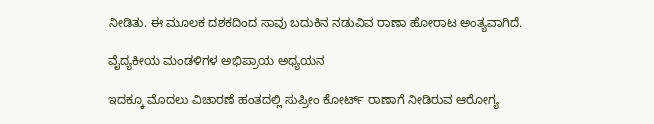ನೀಡಿತು. ಈ ಮೂಲಕ ದಶಕದಿಂದ ಸಾವು ಬದುಕಿನ ನಡುವಿವ ರಾಣಾ ಹೋರಾಟ ಅಂತ್ಯವಾಗಿದೆ.

ವೈದ್ಯಕೀಯ ಮಂಡಳಿಗಳ ಅಭಿಪ್ರಾಯ ಅಧ್ಯಯನ

ಇದಕ್ಕೂ ಮೊದಲು ವಿಚಾರಣೆ ಹಂತದಲ್ಲಿ ಸುಪ್ರೀಂ ಕೋರ್ಟ್‌‌ ರಾಣಾಗೆ ನೀಡಿರುವ ಆರೋಗ್ಯ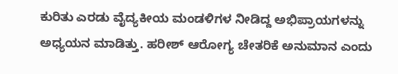ಕುರಿತು ಎರಡು ವೈದ್ಯಕೀಯ ಮಂಡಳಿಗಳ ನೀಡಿದ್ದ ಅಭಿಪ್ರಾಯಗಳನ್ನು ಅಧ್ಯಯನ ಮಾಡಿತ್ತು. ಹರೀಶ್ ಆರೋಗ್ಯ ಚೇತರಿಕೆ ಅನುಮಾನ ಎಂದು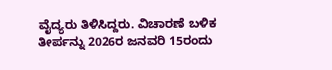ವೈದ್ಯರು ತಿಳಿಸಿದ್ದರು. ವಿಚಾರಣೆ ಬಳಿಕ ತೀರ್ಪನ್ನು 2026ರ ಜನವರಿ 15ರಂದು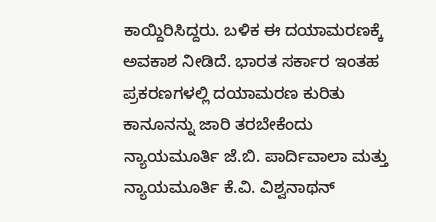ಕಾಯ್ದಿರಿಸಿದ್ದರು. ಬಳಿಕ ಈ ದಯಾಮರಣಕ್ಕೆ ಅವಕಾಶ ನೀಡಿದೆ. ಭಾರತ ಸರ್ಕಾರ ಇಂತಹ ಪ್ರಕರಣಗಳಲ್ಲಿ ದಯಾಮರಣ ಕುರಿತು ಕಾನೂನನ್ನು ಜಾರಿ ತರಬೇಕೆಂದು ನ್ಯಾಯಮೂರ್ತಿ ಜೆ.ಬಿ. ಪಾರ್ದಿವಾಲಾ ಮತ್ತು ನ್ಯಾಯಮೂರ್ತಿ ಕೆ.ವಿ. ವಿಶ್ವನಾಥನ್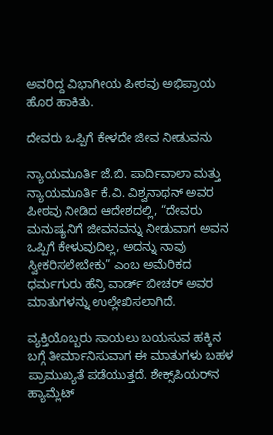ಅವರಿದ್ದ ವಿಭಾಗೀಯ ಪೀಠವು ಅಭಿಪ್ರಾಯ ಹೊರ ಹಾಕಿತು.

ದೇವರು ಒಪ್ಪಿಗೆ ಕೇಳದೇ ಜೀವ ನೀಡುವನು

ನ್ಯಾಯಮೂರ್ತಿ ಜೆ.ಬಿ. ಪಾರ್ದಿವಾಲಾ ಮತ್ತು ನ್ಯಾಯಮೂರ್ತಿ ಕೆ.ವಿ. ವಿಶ್ವನಾಥನ್ ಅವರ ಪೀಠವು ನೀಡಿದ ಆದೇಶದಲ್ಲಿ, “ದೇವರು ಮನುಷ್ಯನಿಗೆ ಜೀವನವನ್ನು ನೀಡುವಾಗ ಅವನ ಒಪ್ಪಿಗೆ ಕೇಳುವುದಿಲ್ಲ, ಅದನ್ನು ನಾವು ಸ್ವೀಕರಿಸಲೇಬೇಕು” ಎಂಬ ಅಮೆರಿಕದ ಧರ್ಮಗುರು ಹೆನ್ರಿ ವಾರ್ಡ್ ಬೀಚರ್ ಅವರ ಮಾತುಗಳನ್ನು ಉಲ್ಲೇಖಿಸಲಾಗಿದೆ.

ವ್ಯಕ್ತಿಯೊಬ್ಬರು ಸಾಯಲು ಬಯಸುವ ಹಕ್ಕಿನ ಬಗ್ಗೆ ತೀರ್ಮಾನಿಸುವಾಗ ಈ ಮಾತುಗಳು ಬಹಳ ಪ್ರಾಮುಖ್ಯತೆ ಪಡೆಯುತ್ತದೆ. ಶೇಕ್ಸ್‌ಪಿಯರ್‌ನ ಹ್ಯಾಮ್ಲೆಟ್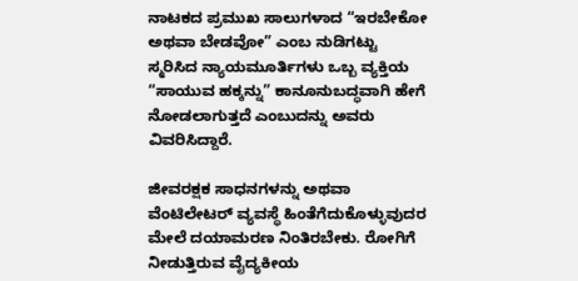ನಾಟಕದ ಪ್ರಮುಖ ಸಾಲುಗಳಾದ “ಇರಬೇಕೋ ಅಥವಾ ಬೇಡವೋ” ಎಂಬ ನುಡಿಗಟ್ಟು ಸ್ಮರಿಸಿದ ನ್ಯಾಯಮೂರ್ತಿಗಳು ಒಬ್ಬ ವ್ಯಕ್ತಿಯ “ಸಾಯುವ ಹಕ್ಕನ್ನು” ಕಾನೂನುಬದ್ಧವಾಗಿ ಹೇಗೆ ನೋಡಲಾಗುತ್ತದೆ ಎಂಬುದನ್ನು ಅವರು ವಿವರಿಸಿದ್ದಾರೆ.

ಜೀವರಕ್ಷಕ ಸಾಧನಗಳನ್ನು ಅಥವಾ ವೆಂಟಿಲೇಟರ್ ವ್ಯವಸ್ಥೆ ಹಿಂತೆಗೆದುಕೊಳ್ಳುವುದರ ಮೇಲೆ ದಯಾಮರಣ ನಿಂತಿರಬೇಕು. ರೋಗಿಗೆ ನೀಡುತ್ತಿರುವ ವೈದ್ಯಕೀಯ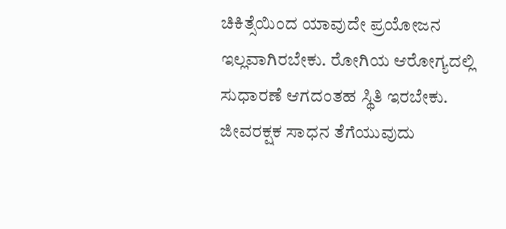ಚಿಕಿತ್ಸೆಯಿಂದ ಯಾವುದೇ ಪ್ರಯೋಜನ ಇಲ್ಲವಾಗಿರಬೇಕು. ರೋಗಿಯ ಆರೋಗ್ಯದಲ್ಲಿ ಸುಧಾರಣೆ ಆಗದಂತಹ ಸ್ಥಿತಿ ಇರಬೇಕು. ಜೀವರಕ್ಷಕ ಸಾಧನ ತೆಗೆಯುವುದು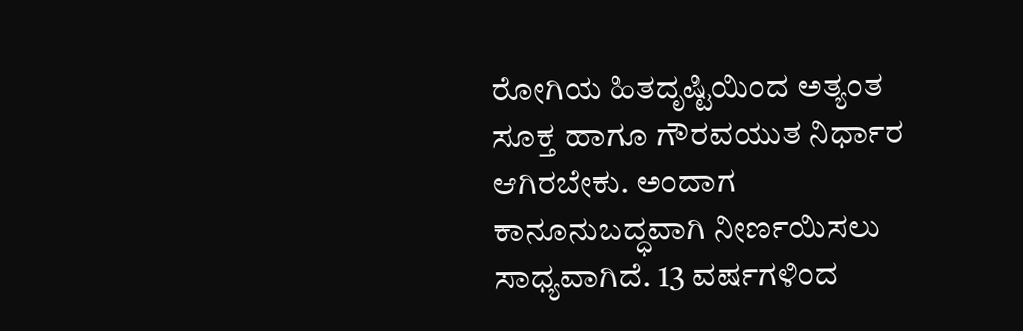ರೋಗಿಯ ಹಿತದೃಷ್ಟಿಯಿಂದ ಅತ್ಯಂತ ಸೂಕ್ತ ಹಾಗೂ ಗೌರವಯುತ ನಿರ್ಧಾರ ಆಗಿರಬೇಕು. ಅಂದಾಗ ಕಾನೂನುಬದ್ಧವಾಗಿ ನೀರ್ಣಯಿಸಲು ಸಾಧ್ಯವಾಗಿದೆ. 13 ವರ್ಷಗಳಿಂದ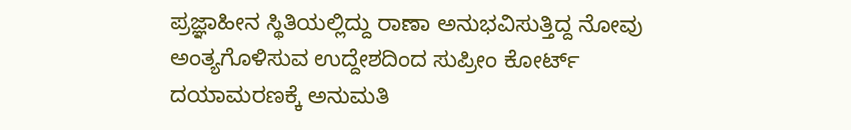ಪ್ರಜ್ಞಾಹೀನ ಸ್ಥಿತಿಯಲ್ಲಿದ್ದು ರಾಣಾ ಅನುಭವಿಸುತ್ತಿದ್ದ ನೋವು ಅಂತ್ಯಗೊಳಿಸುವ ಉದ್ದೇಶದಿಂದ ಸುಪ್ರೀಂ ಕೋರ್ಟ್ ದಯಾಮರಣಕ್ಕೆ ಅನುಮತಿ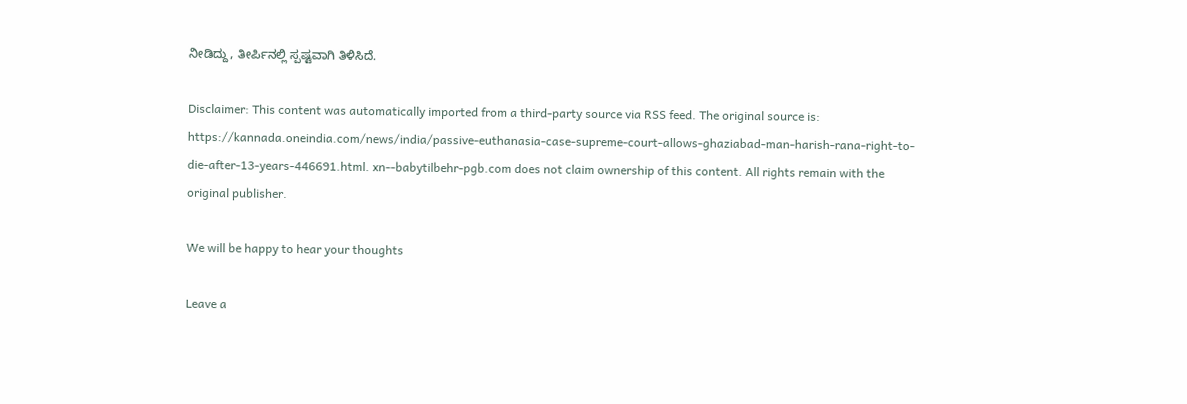ನೀಡಿದ್ದು, ತೀರ್ಪಿನಲ್ಲಿ ಸ್ಪಷ್ಟವಾಗಿ ತಿಳಿಸಿದೆ.

Disclaimer: This content was automatically imported from a third-party source via RSS feed. The original source is: https://kannada.oneindia.com/news/india/passive-euthanasia-case-supreme-court-allows-ghaziabad-man-harish-rana-right-to-die-after-13-years-446691.html. xn--babytilbehr-pgb.com does not claim ownership of this content. All rights remain with the original publisher.

We will be happy to hear your thoughts

Leave a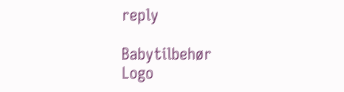reply

Babytilbehør
Logo